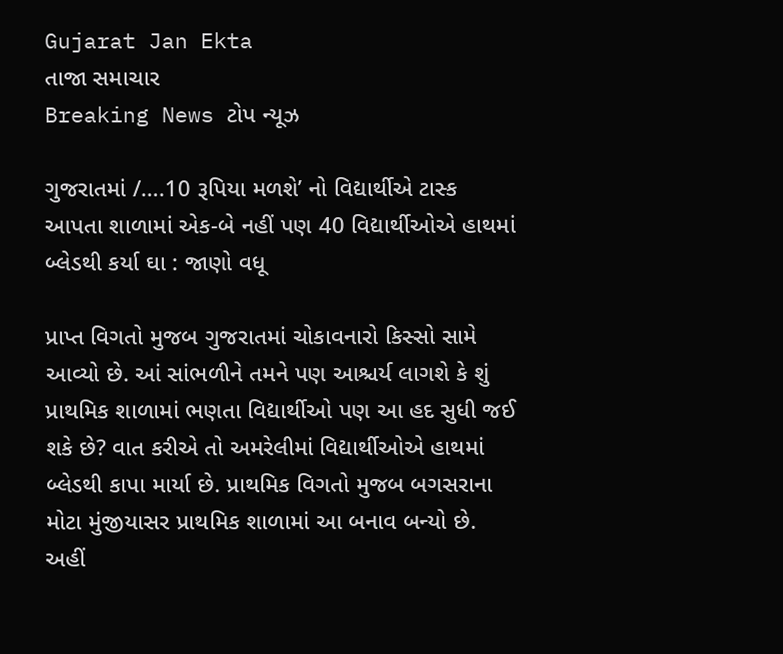Gujarat Jan Ekta
તાજા સમાચાર
Breaking News ટોપ ન્યૂઝ

ગુજરાતમાં /….10 રૂપિયા મળશે’ નો વિદ્યાર્થીએ ટાસ્ક આપતા શાળામાં એક-બે નહીં પણ 40 વિદ્યાર્થીઓએ હાથમાં બ્લેડથી કર્યા ઘા : જાણો વધૂ

પ્રાપ્ત વિગતો મુજબ ગુજરાતમાં ચોકાવનારો કિસ્સો સામે આવ્યો છે. આં સાંભળીને તમને પણ આશ્ચર્ય લાગશે કે શું પ્રાથમિક શાળામાં ભણતા વિદ્યાર્થીઓ પણ આ હદ સુધી જઈ શકે છે? વાત કરીએ તો અમરેલીમાં વિદ્યાર્થીઓએ હાથમાં બ્લેડથી કાપા માર્યા છે. પ્રાથમિક વિગતો મુજબ બગસરાના મોટા મુંજીયાસર પ્રાથમિક શાળામાં આ બનાવ બન્યો છે. અહીં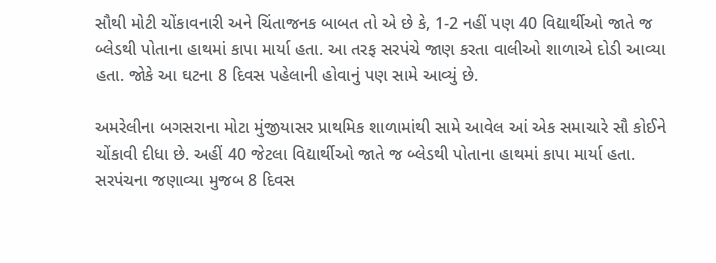સૌથી મોટી ચોંકાવનારી અને ચિંતાજનક બાબત તો એ છે કે, 1-2 નહીં પણ 40 વિદ્યાર્થીઓ જાતે જ બ્લેડથી પોતાના હાથમાં કાપા માર્યા હતા. આ તરફ સરપંચે જાણ કરતા વાલીઓ શાળાએ દોડી આવ્યા હતા. જોકે આ ઘટના 8 દિવસ પહેલાની હોવાનું પણ સામે આવ્યું છે.

અમરેલીના બગસરાના મોટા મુંજીયાસર પ્રાથમિક શાળામાંથી સામે આવેલ આં એક સમાચારે સૌ કોઈને ચોંકાવી દીધા છે. અહીં 40 જેટલા વિદ્યાર્થીઓ જાતે જ બ્લેડથી પોતાના હાથમાં કાપા માર્યા હતા. સરપંચના જણાવ્યા મુજબ 8 દિવસ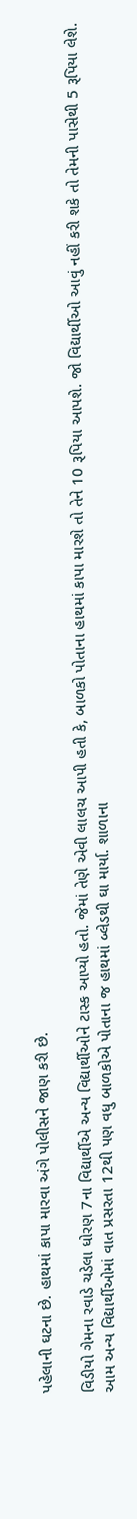પહેલાની ઘટના છે. હાથમાં કાપા મારવા અંગે પોલીસને જાણ કરી છે.

વિડીયો ગેમના રવાડે ચડેલા ધોરણ 7ના વિદ્યાર્થીએ અન્ય વિદ્યાર્થીઓને ટાસ્ક આપ્યો હતો. જેમાં તેણે એવી લાલચ આપી હતી કે, બાળકો પોતાના હાથમાં કાપા મારશે તો તેને 10 રૂપિયા આપશે. જો વિદ્યાર્થીઓ આવું નહીં કરી શકે તો તેમની પાસેથી 5 રૂપિયા લેશે. આમ અન્ય વિદ્યાર્થીઓમાં વાત પ્રસરતા 12થી પણ વધુ બાળકોએ પોતાના જ હાથમાં બ્લેડથી ઘા માર્યા. શાળાના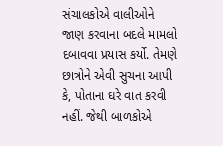સંચાલકોએ વાલીઓને જાણ કરવાના બદલે મામલો દબાવવા પ્રયાસ કર્યો. તેમણે છાત્રોને એવી સુચના આપી કે, પોતાના ઘરે વાત કરવી નહીં. જેથી બાળકોએ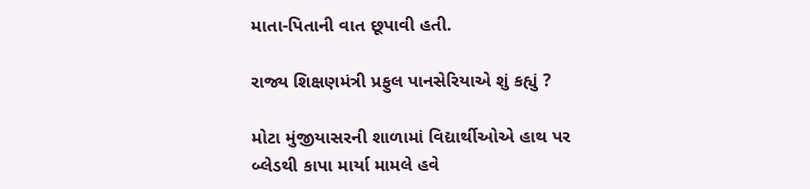માતા-પિતાની વાત છૂપાવી હતી.

રાજ્ય શિક્ષણમંત્રી પ્રફુલ પાનસેરિયાએ શું કહ્યું ?

મોટા મુંજીયાસરની શાળામાં વિદ્યાર્થીઓએ હાથ પર બ્લેડથી કાપા માર્યા મામલે હવે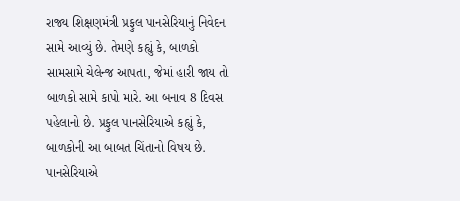રાજ્ય શિક્ષણમંત્રી પ્રફુલ પાનસેરિયાનું નિવેદન સામે આવ્યું છે. તેમણે કહ્યું કે, બાળકો સામસામે ચેલેન્જ આપતા, જેમાં હારી જાય તો બાળકો સામે કાપો મારે. આ બનાવ 8 દિવસ પહેલાનો છે. પ્રફુલ પાનસેરિયાએ કહ્યું કે, બાળકોની આ બાબત ચિંતાનો વિષય છે. પાનસેરિયાએ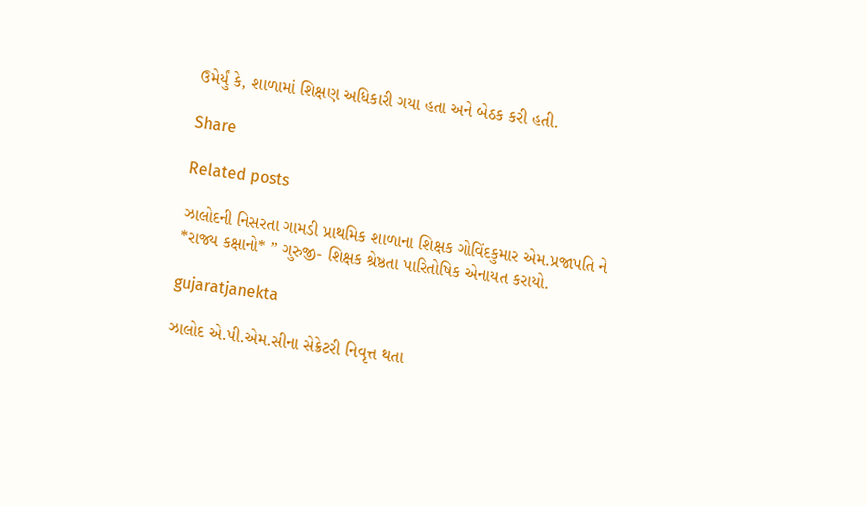ઉમેર્યું કે, શાળામાં શિક્ષણ અધિકારી ગયા હતા અને બેઠક કરી હતી.

Share

Related posts

ઝાલોદની નિસરતા ગામડી પ્રાથમિક શાળાના શિક્ષક ગોવિંદકુમાર એમ.પ્રજાપતિ ને *રાજ્ય કક્ષાનો* ” ગુરુજી- શિક્ષક શ્રેષ્ઠતા પારિતોષિક એનાયત કરાયો.

gujaratjanekta

ઝાલોદ એ.પી.એમ.સીના સેક્રેટરી નિવૃત્ત થતા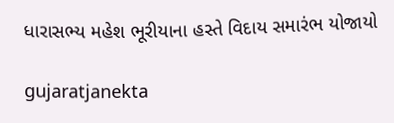ધારાસભ્ય મહેશ ભૂરીયાના હસ્તે વિદાય સમારંભ યોજાયો

gujaratjanekta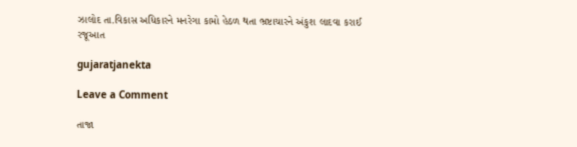ઝાલોદ તા.વિકાસ અધિકારને મનરેગા કામો હેઠળ થતા ભ્રષ્ટાચારને અંકુશ લાદવા કરાઈ રજૂઆત

gujaratjanekta

Leave a Comment

તાજા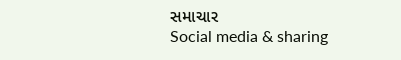સમાચાર
Social media & sharing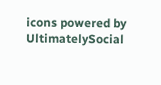icons powered by UltimatelySocial